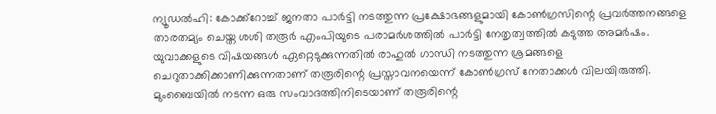ന്യൂഡൽഹി: കോക്ക്റോച്ച് ജനതാ പാർട്ടി നടത്തുന്ന പ്രക്ഷോഭങ്ങളുമായി കോൺഗ്രസിന്റെ പ്രവർത്തനങ്ങളെ താരതമ്യം ചെയ്ത ശശി തരൂർ എംപിയുടെ പരാമർശത്തിൽ പാർട്ടി നേതൃത്വത്തിൽ കടുത്ത അമർഷം. യുവാക്കളുടെ വിഷയങ്ങൾ ഏറ്റെടുക്കുന്നതിൽ രാഹുൽ ഗാന്ധി നടത്തുന്ന ശ്രമങ്ങളെ ചെറുതാക്കിക്കാണിക്കുന്നതാണ് തരൂരിന്റെ പ്രസ്താവനയെന്ന് കോൺഗ്രസ് നേതാക്കൾ വിലയിരുത്തി.
മുംബൈയിൽ നടന്ന ഒരു സംവാദത്തിനിടെയാണ് തരൂരിന്റെ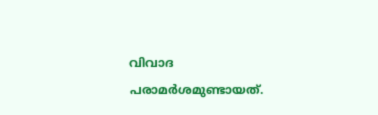വിവാദ പരാമർശമുണ്ടായത്.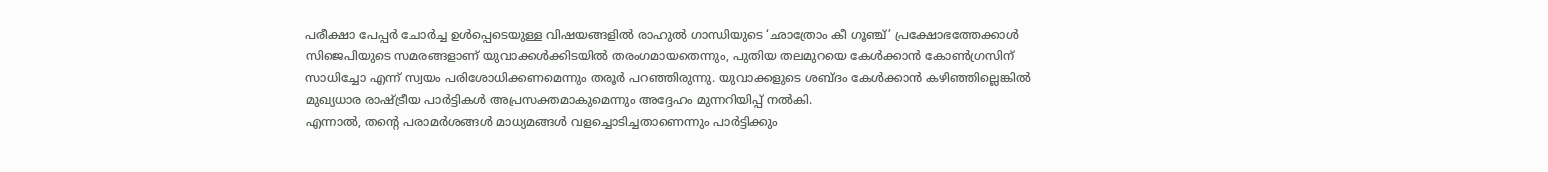പരീക്ഷാ പേപ്പർ ചോർച്ച ഉൾപ്പെടെയുള്ള വിഷയങ്ങളിൽ രാഹുൽ ഗാന്ധിയുടെ ‘ഛാത്രോം കീ ഗൂഞ്ച്’ പ്രക്ഷോഭത്തേക്കാൾ സിജെപിയുടെ സമരങ്ങളാണ് യുവാക്കൾക്കിടയിൽ തരംഗമായതെന്നും, പുതിയ തലമുറയെ കേൾക്കാൻ കോൺഗ്രസിന് സാധിച്ചോ എന്ന് സ്വയം പരിശോധിക്കണമെന്നും തരൂർ പറഞ്ഞിരുന്നു. യുവാക്കളുടെ ശബ്ദം കേൾക്കാൻ കഴിഞ്ഞില്ലെങ്കിൽ മുഖ്യധാര രാഷ്ട്രീയ പാർട്ടികൾ അപ്രസക്തമാകുമെന്നും അദ്ദേഹം മുന്നറിയിപ്പ് നൽകി.
എന്നാൽ, തന്റെ പരാമർശങ്ങൾ മാധ്യമങ്ങൾ വളച്ചൊടിച്ചതാണെന്നും പാർട്ടിക്കും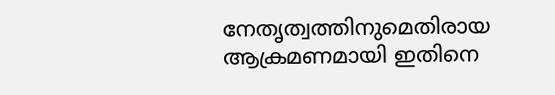നേതൃത്വത്തിനുമെതിരായ ആക്രമണമായി ഇതിനെ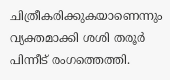ചിത്രീകരിക്കുകയാണെന്നും വ്യക്തമാക്കി ശശി തരൂർ പിന്നീട് രംഗത്തെത്തി.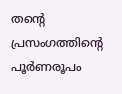തന്റെ പ്രസംഗത്തിന്റെ പൂർണരൂപം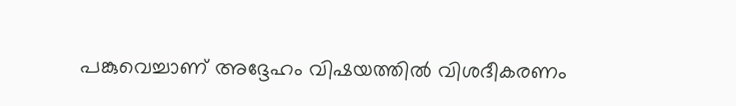പങ്കുവെച്ചാണ് അദ്ദേഹം വിഷയത്തിൽ വിശദീകരണം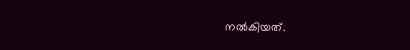നൽകിയത്.